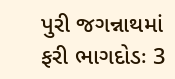પુરી જગન્નાથમાં ફરી ભાગદોડઃ 3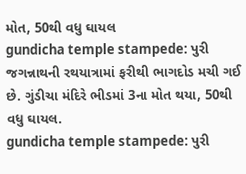મોત, 50થી વધુ ઘાયલ
gundicha temple stampede: પુરી જગન્નાથની રથયાત્રામાં ફરીથી ભાગદોડ મચી ગઈ છે. ગુંડીચા મંદિરે ભીડમાં 3ના મોત થયા, 50થી વધુ ઘાયલ.
gundicha temple stampede: પુરી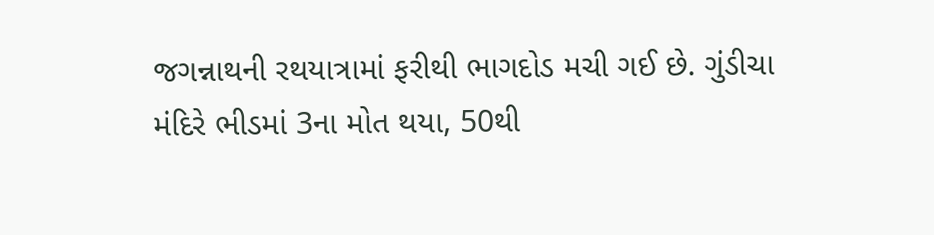જગન્નાથની રથયાત્રામાં ફરીથી ભાગદોડ મચી ગઈ છે. ગુંડીચા મંદિરે ભીડમાં 3ના મોત થયા, 50થી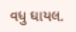વધુ ઘાયલ.